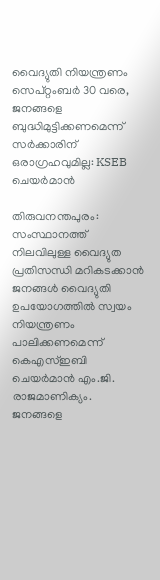വൈദ്യുതി നിയന്ത്രണം സെപ്റ്റംബർ 30 വരെ, ജനങ്ങളെ ബുദ്ധിമുട്ടിക്കണമെന്ന് സർക്കാരിന് ഒരാഗ്രഹവുമില്ല: KSEB ചെയർമാൻ

തിരുവനന്തപുരം: സംസ്ഥാനത്ത് നിലവിലുള്ള വൈദ്യുത പ്രതിസന്ധി മറികടക്കാൻ ജനങ്ങൾ വൈദ്യുതി ഉപയോഗത്തിൽ സ്വയം നിയന്ത്രണം പാലിക്കണമെന്ന് കെഎസ്ഇബി ചെയർമാൻ എം.ജി. രാജമാണിക്യം. ജനങ്ങളെ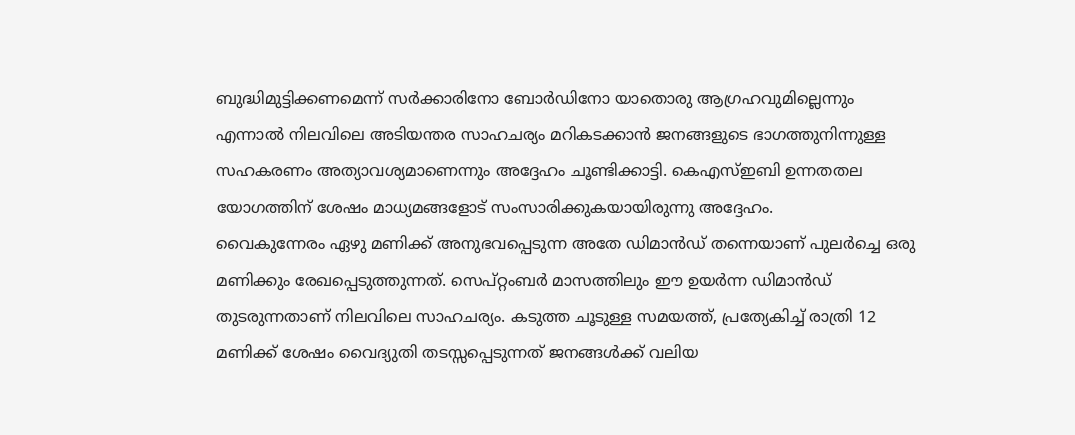ബുദ്ധിമുട്ടിക്കണമെന്ന് സർക്കാരിനോ ബോർഡിനോ യാതൊരു ആഗ്രഹവുമില്ലെന്നും എന്നാൽ നിലവിലെ അടിയന്തര സാഹചര്യം മറികടക്കാൻ ജനങ്ങളുടെ ഭാഗത്തുനിന്നുള്ള സഹകരണം അത്യാവശ്യമാണെന്നും അദ്ദേഹം ചൂണ്ടിക്കാട്ടി. കെഎസ്ഇബി ഉന്നതതല യോഗത്തിന് ശേഷം മാധ്യമങ്ങളോട് സംസാരിക്കുകയായിരുന്നു അദ്ദേഹം.
വൈകുന്നേരം ഏഴു മണിക്ക് അനുഭവപ്പെടുന്ന അതേ ഡിമാൻഡ് തന്നെയാണ് പുലർച്ചെ ഒരു മണിക്കും രേഖപ്പെടുത്തുന്നത്. സെപ്റ്റംബർ മാസത്തിലും ഈ ഉയർന്ന ഡിമാൻഡ് തുടരുന്നതാണ് നിലവിലെ സാഹചര്യം. കടുത്ത ചൂടുള്ള സമയത്ത്, പ്രത്യേകിച്ച് രാത്രി 12 മണിക്ക് ശേഷം വൈദ്യുതി തടസ്സപ്പെടുന്നത് ജനങ്ങൾക്ക് വലിയ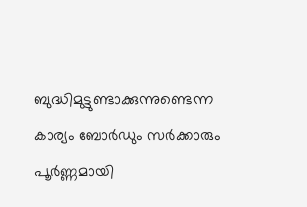ബുദ്ധിമുട്ടുണ്ടാക്കുന്നുണ്ടെന്ന കാര്യം ബോർഡും സർക്കാരും പൂർണ്ണമായി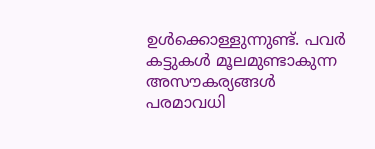ഉൾക്കൊള്ളുന്നുണ്ട്. പവർ കട്ടുകൾ മൂലമുണ്ടാകുന്ന അസൗകര്യങ്ങൾ പരമാവധി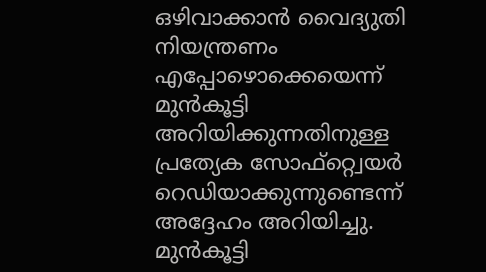ഒഴിവാക്കാൻ വൈദ്യുതി നിയന്ത്രണം എപ്പോഴൊക്കെയെന്ന് മുൻകൂട്ടി അറിയിക്കുന്നതിനുള്ള പ്രത്യേക സോഫ്റ്റ്വെയർ റെഡിയാക്കുന്നുണ്ടെന്ന് അദ്ദേഹം അറിയിച്ചു. മുൻകൂട്ടി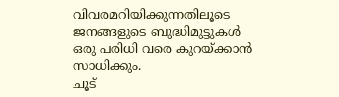വിവരമറിയിക്കുന്നതിലൂടെ ജനങ്ങളുടെ ബുദ്ധിമുട്ടുകൾ ഒരു പരിധി വരെ കുറയ്ക്കാൻ സാധിക്കും.
ചൂട്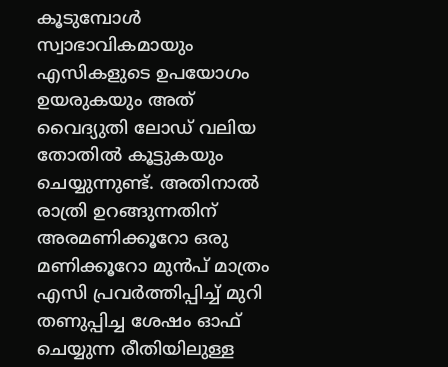കൂടുമ്പോൾ സ്വാഭാവികമായും എസികളുടെ ഉപയോഗം ഉയരുകയും അത് വൈദ്യുതി ലോഡ് വലിയ തോതിൽ കൂട്ടുകയും ചെയ്യുന്നുണ്ട്. അതിനാൽ രാത്രി ഉറങ്ങുന്നതിന് അരമണിക്കൂറോ ഒരു മണിക്കൂറോ മുൻപ് മാത്രം എസി പ്രവർത്തിപ്പിച്ച് മുറി തണുപ്പിച്ച ശേഷം ഓഫ് ചെയ്യുന്ന രീതിയിലുള്ള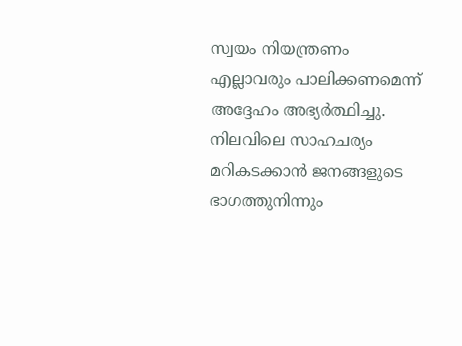സ്വയം നിയന്ത്രണം എല്ലാവരും പാലിക്കണമെന്ന് അദ്ദേഹം അഭ്യർത്ഥിച്ചു. നിലവിലെ സാഹചര്യം മറികടക്കാൻ ജനങ്ങളുടെ ഭാഗത്തുനിന്നും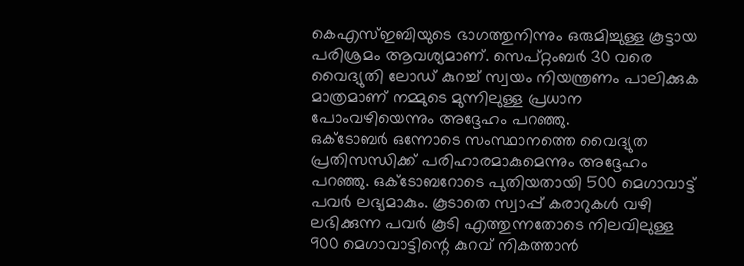കെഎസ്ഇബിയുടെ ഭാഗത്തുനിന്നും ഒരുമിച്ചുള്ള കൂട്ടായ പരിശ്രമം ആവശ്യമാണ്. സെപ്റ്റംബർ 30 വരെ വൈദ്യുതി ലോഡ് കുറച്ച് സ്വയം നിയന്ത്രണം പാലിക്കുക മാത്രമാണ് നമ്മുടെ മുന്നിലുള്ള പ്രധാന പോംവഴിയെന്നും അദ്ദേഹം പറഞ്ഞു.
ഒക്ടോബർ ഒന്നോടെ സംസ്ഥാനത്തെ വൈദ്യുത പ്രതിസന്ധിക്ക് പരിഹാരമാകുമെന്നും അദ്ദേഹം പറഞ്ഞു. ഒക്ടോബറോടെ പുതിയതായി 500 മെഗാവാട്ട് പവർ ലഭ്യമാകും. കൂടാതെ സ്വാപ്പ് കരാറുകൾ വഴി ലഭിക്കുന്ന പവർ കൂടി എത്തുന്നതോടെ നിലവിലുള്ള 900 മെഗാവാട്ടിന്റെ കുറവ് നികത്താൻ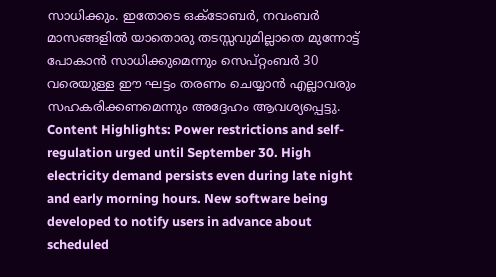സാധിക്കും. ഇതോടെ ഒക്ടോബർ, നവംബർ മാസങ്ങളിൽ യാതൊരു തടസ്സവുമില്ലാതെ മുന്നോട്ട് പോകാൻ സാധിക്കുമെന്നും സെപ്റ്റംബർ 30 വരെയുള്ള ഈ ഘട്ടം തരണം ചെയ്യാൻ എല്ലാവരും സഹകരിക്കണമെന്നും അദ്ദേഹം ആവശ്യപ്പെട്ടു.
Content Highlights: Power restrictions and self-regulation urged until September 30. High electricity demand persists even during late night and early morning hours. New software being developed to notify users in advance about scheduled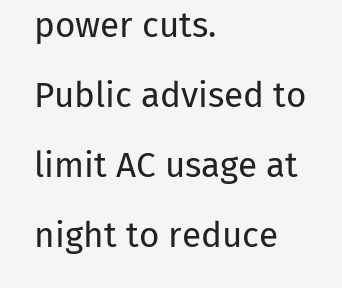power cuts. Public advised to limit AC usage at night to reduce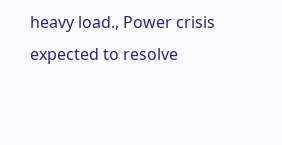heavy load., Power crisis expected to resolve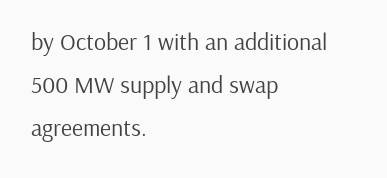by October 1 with an additional 500 MW supply and swap agreements.